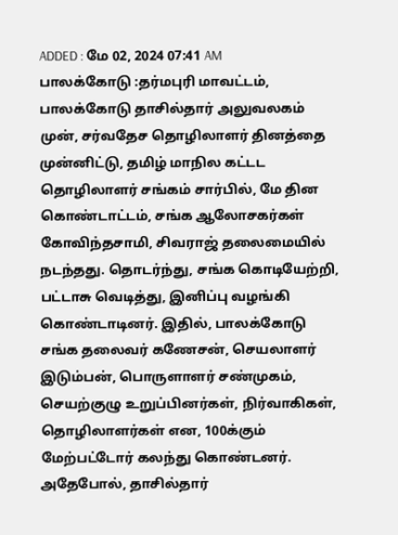ADDED : மே 02, 2024 07:41 AM
பாலக்கோடு :தர்மபுரி மாவட்டம், பாலக்கோடு தாசில்தார் அலுவலகம் முன், சர்வதேச தொழிலாளர் தினத்தை முன்னிட்டு, தமிழ் மாநில கட்டட தொழிலாளர் சங்கம் சார்பில், மே தின கொண்டாட்டம், சங்க ஆலோசகர்கள் கோவிந்தசாமி, சிவராஜ் தலைமையில் நடந்தது. தொடர்ந்து, சங்க கொடியேற்றி, பட்டாசு வெடித்து, இனிப்பு வழங்கி கொண்டாடினர். இதில், பாலக்கோடு சங்க தலைவர் கணேசன், செயலாளர் இடும்பன், பொருளாளர் சண்முகம், செயற்குழு உறுப்பினர்கள், நிர்வாகிகள், தொழிலாளர்கள் என, 100க்கும் மேற்பட்டோர் கலந்து கொண்டனர்.
அதேபோல், தாசில்தார்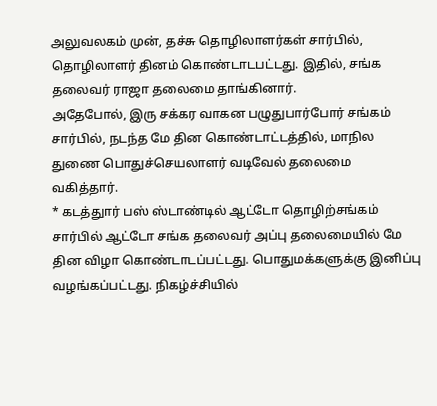அலுவலகம் முன், தச்சு தொழிலாளர்கள் சார்பில், தொழிலாளர் தினம் கொண்டாடபட்டது. இதில், சங்க தலைவர் ராஜா தலைமை தாங்கினார்.
அதேபோல், இரு சக்கர வாகன பழுதுபார்போர் சங்கம் சார்பில், நடந்த மே தின கொண்டாட்டத்தில், மாநில துணை பொதுச்செயலாளர் வடிவேல் தலைமை வகித்தார்.
* கடத்துார் பஸ் ஸ்டாண்டில் ஆட்டோ தொழிற்சங்கம் சார்பில் ஆட்டோ சங்க தலைவர் அப்பு தலைமையில் மே தின விழா கொண்டாடப்பட்டது. பொதுமக்களுக்கு இனிப்பு வழங்கப்பட்டது. நிகழ்ச்சியில்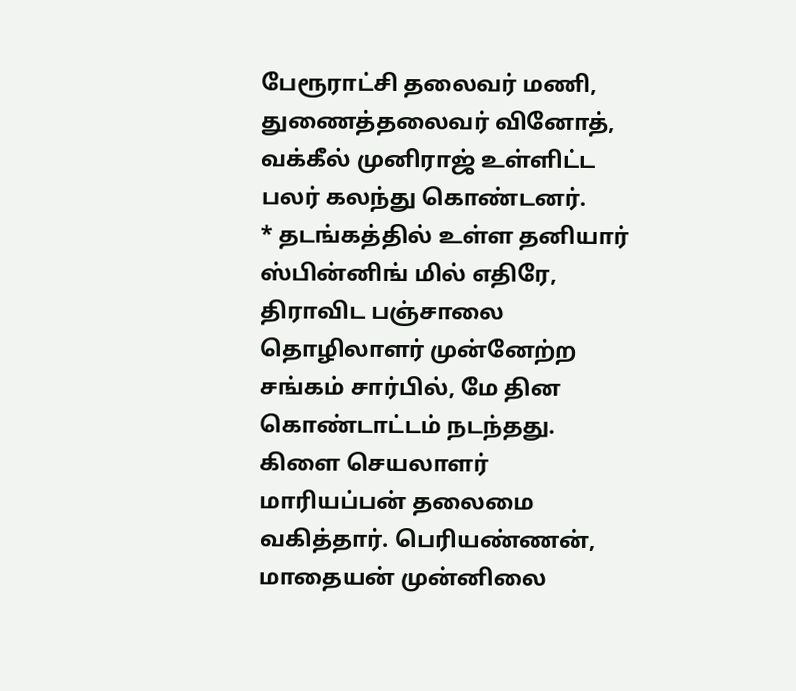பேரூராட்சி தலைவர் மணி, துணைத்தலைவர் வினோத், வக்கீல் முனிராஜ் உள்ளிட்ட பலர் கலந்து கொண்டனர்.
* தடங்கத்தில் உள்ள தனியார் ஸ்பின்னிங் மில் எதிரே, திராவிட பஞ்சாலை தொழிலாளர் முன்னேற்ற சங்கம் சார்பில், மே தின கொண்டாட்டம் நடந்தது. கிளை செயலாளர் மாரியப்பன் தலைமை வகித்தார். பெரியண்ணன், மாதையன் முன்னிலை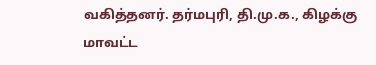வகித்தனர். தர்மபுரி, தி.மு.க., கிழக்கு மாவட்ட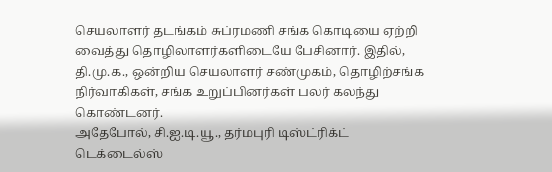செயலாளர் தடங்கம் சுப்ரமணி சங்க கொடியை ஏற்றி வைத்து தொழிலாளர்களிடையே பேசினார். இதில், தி.மு.க., ஒன்றிய செயலாளர் சண்முகம், தொழிற்சங்க நிர்வாகிகள், சங்க உறுப்பினர்கள் பலர் கலந்து கொண்டனர்.
அதேபோல், சி.ஐ.டி.யூ., தர்மபுரி டிஸ்ட்ரிக்ட் டெக்டைல்ஸ்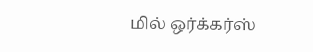மில் ஒர்க்கர்ஸ்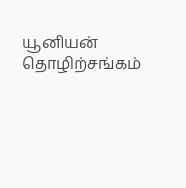யூனியன் தொழிற்சங்கம்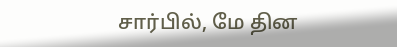சார்பில், மே தின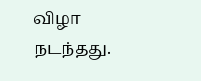விழா நடந்தது.